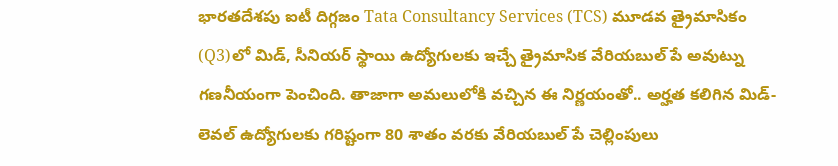భారతదేశపు ఐటీ దిగ్గజం Tata Consultancy Services (TCS) మూడవ త్రైమాసికం (Q3)లో మిడ్, సీనియర్ స్థాయి ఉద్యోగులకు ఇచ్చే త్రైమాసిక వేరియబుల్ పే అవుట్ను గణనీయంగా పెంచింది. తాజాగా అమలులోకి వచ్చిన ఈ నిర్ణయంతో.. అర్హత కలిగిన మిడ్-లెవల్ ఉద్యోగులకు గరిష్టంగా 80 శాతం వరకు వేరియబుల్ పే చెల్లింపులు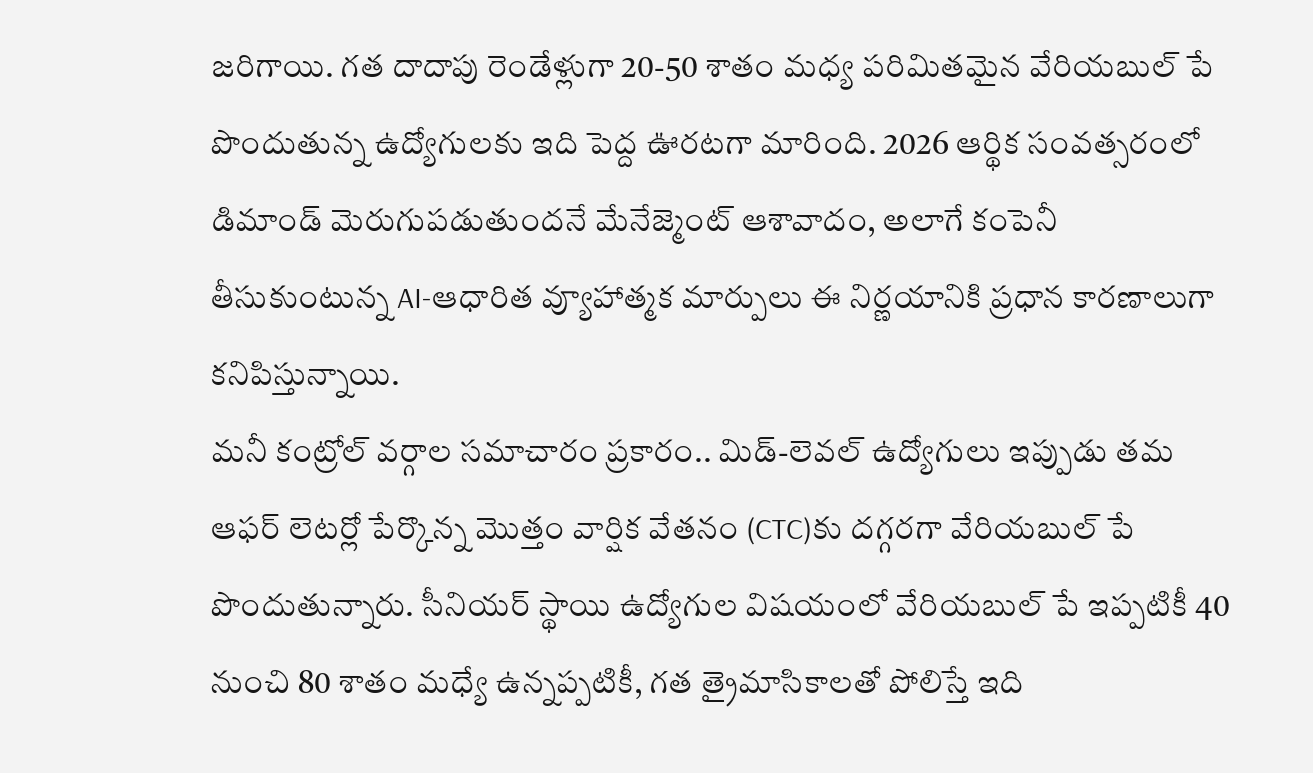జరిగాయి. గత దాదాపు రెండేళ్లుగా 20-50 శాతం మధ్య పరిమితమైన వేరియబుల్ పే పొందుతున్న ఉద్యోగులకు ఇది పెద్ద ఊరటగా మారింది. 2026 ఆర్థిక సంవత్సరంలో డిమాండ్ మెరుగుపడుతుందనే మేనేజ్మెంట్ ఆశావాదం, అలాగే కంపెనీ తీసుకుంటున్న AI-ఆధారిత వ్యూహాత్మక మార్పులు ఈ నిర్ణయానికి ప్రధాన కారణాలుగా కనిపిస్తున్నాయి.
మనీ కంట్రోల్ వర్గాల సమాచారం ప్రకారం.. మిడ్-లెవల్ ఉద్యోగులు ఇప్పుడు తమ ఆఫర్ లెటర్లో పేర్కొన్న మొత్తం వార్షిక వేతనం (CTC)కు దగ్గరగా వేరియబుల్ పే పొందుతున్నారు. సీనియర్ స్థాయి ఉద్యోగుల విషయంలో వేరియబుల్ పే ఇప్పటికీ 40 నుంచి 80 శాతం మధ్యే ఉన్నప్పటికీ, గత త్రైమాసికాలతో పోలిస్తే ఇది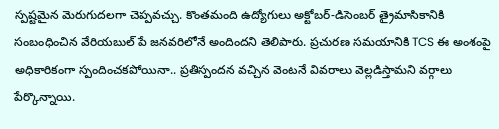స్పష్టమైన మెరుగుదలగా చెప్పవచ్చు. కొంతమంది ఉద్యోగులు అక్టోబర్-డిసెంబర్ త్రైమాసికానికి సంబంధించిన వేరియబుల్ పే జనవరిలోనే అందిందని తెలిపారు. ప్రచురణ సమయానికి TCS ఈ అంశంపై అధికారికంగా స్పందించకపోయినా.. ప్రతిస్పందన వచ్చిన వెంటనే వివరాలు వెల్లడిస్తామని వర్గాలు పేర్కొన్నాయి.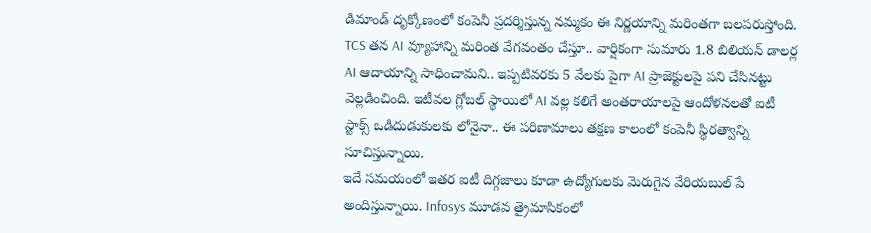డిమాండ్ దృక్కోణంలో కంపెనీ ప్రదర్శిస్తున్న నమ్మకం ఈ నిర్ణయాన్ని మరింతగా బలపరుస్తోంది. TCS తన AI వ్యూహాన్ని మరింత వేగవంతం చేస్తూ.. వార్షికంగా సుమారు 1.8 బిలియన్ డాలర్ల AI ఆదాయాన్ని సాధించామని.. ఇప్పటివరకు 5 వేలకు పైగా AI ప్రాజెక్టులపై పని చేసినట్టు వెల్లడించింది. ఇటీవల గ్లోబల్ స్థాయిలో AI వల్ల కలిగే అంతరాయాలపై ఆందోళనలతో ఐటీ స్టాక్స్ ఒడిదుడుకులకు లోనైనా.. ఈ పరిణామాలు తక్షణ కాలంలో కంపెనీ స్థిరత్వాన్ని సూచిస్తున్నాయి.
ఇదే సమయంలో ఇతర ఐటీ దిగ్గజాలు కూడా ఉద్యోగులకు మెరుగైన వేరియబుల్ పే అందిస్తున్నాయి. Infosys మూడవ త్రైమాసికంలో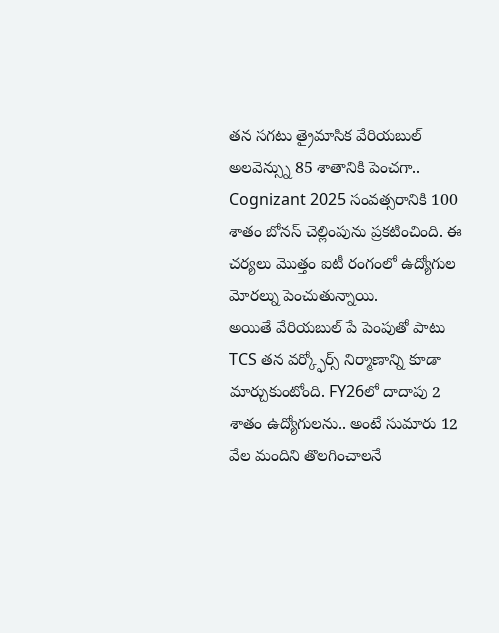తన సగటు త్రైమాసిక వేరియబుల్ అలవెన్స్ను 85 శాతానికి పెంచగా.. Cognizant 2025 సంవత్సరానికి 100 శాతం బోనస్ చెల్లింపును ప్రకటించింది. ఈ చర్యలు మొత్తం ఐటీ రంగంలో ఉద్యోగుల మోరల్ను పెంచుతున్నాయి.
అయితే వేరియబుల్ పే పెంపుతో పాటు TCS తన వర్క్ఫోర్స్ నిర్మాణాన్ని కూడా మార్చుకుంటోంది. FY26లో దాదాపు 2 శాతం ఉద్యోగులను.. అంటే సుమారు 12 వేల మందిని తొలగించాలనే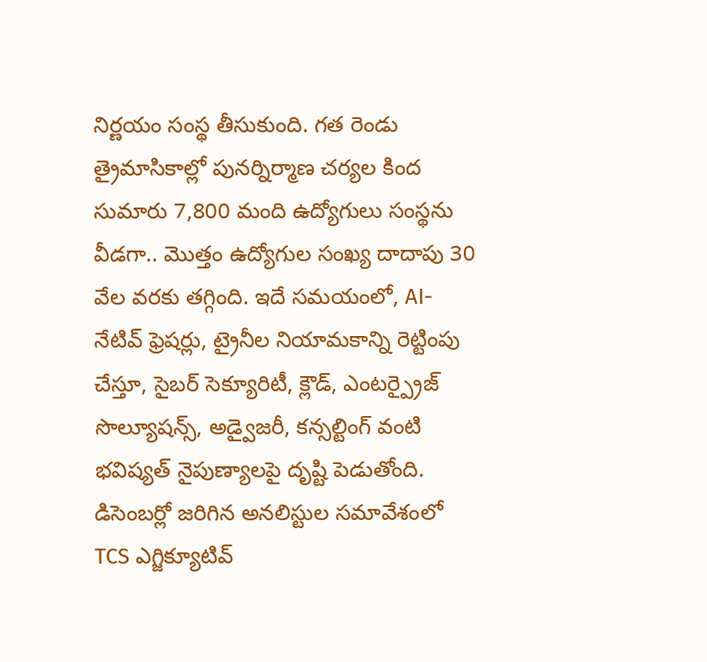నిర్ణయం సంస్థ తీసుకుంది. గత రెండు త్రైమాసికాల్లో పునర్నిర్మాణ చర్యల కింద సుమారు 7,800 మంది ఉద్యోగులు సంస్థను వీడగా.. మొత్తం ఉద్యోగుల సంఖ్య దాదాపు 30 వేల వరకు తగ్గింది. ఇదే సమయంలో, AI-నేటివ్ ఫ్రెషర్లు, ట్రైనీల నియామకాన్ని రెట్టింపు చేస్తూ, సైబర్ సెక్యూరిటీ, క్లౌడ్, ఎంటర్ప్రైజ్ సొల్యూషన్స్, అడ్వైజరీ, కన్సల్టింగ్ వంటి భవిష్యత్ నైపుణ్యాలపై దృష్టి పెడుతోంది.
డిసెంబర్లో జరిగిన అనలిస్టుల సమావేశంలో TCS ఎగ్జిక్యూటివ్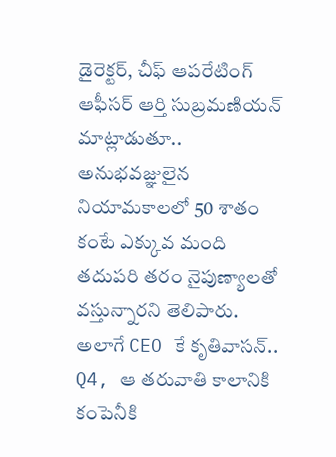డైరెక్టర్, చీఫ్ ఆపరేటింగ్ ఆఫీసర్ ఆర్తి సుబ్రమణియన్ మాట్లాడుతూ.. అనుభవజ్ఞులైన నియామకాలలో 50 శాతం కంటే ఎక్కువ మంది తదుపరి తరం నైపుణ్యాలతో వస్తున్నారని తెలిపారు. అలాగే CEO కే కృతివాసన్.. Q4, ఆ తరువాతి కాలానికి కంపెనీకి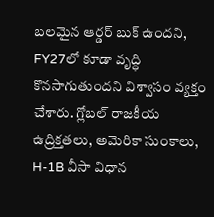బలమైన ఆర్డర్ బుక్ ఉందని, FY27లో కూడా వృద్ధి కొనసాగుతుందని విశ్వాసం వ్యక్తం చేశారు. గ్లోబల్ రాజకీయ ఉద్రిక్తతలు, అమెరికా సుంకాలు, H-1B వీసా విధాన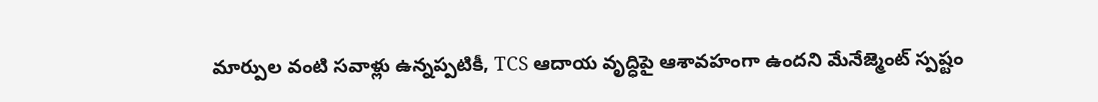మార్పుల వంటి సవాళ్లు ఉన్నప్పటికీ, TCS ఆదాయ వృద్ధిపై ఆశావహంగా ఉందని మేనేజ్మెంట్ స్పష్టం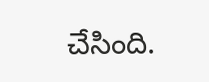చేసింది.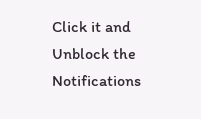Click it and Unblock the Notifications